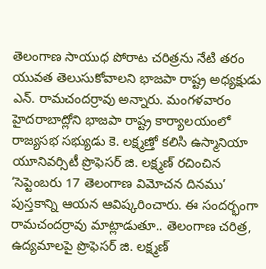తెలంగాణ సాయుధ పోరాట చరిత్రను నేటి తరం యువత తెలుసుకోవాలని భాజపా రాష్ట్ర అధ్యక్షుడు ఎన్. రామచందర్రావు అన్నారు. మంగళవారం హైదరాబాద్లోని భాజపా రాష్ట్ర కార్యాలయంలో రాజ్యసభ సభ్యుడు కె. లక్ష్మణ్తో కలిసి ఉస్మానియా యూనివర్సిటీ ప్రొఫెసర్ జి. లక్ష్మణ్ రచించిన ‘సెప్టెంబరు 17 తెలంగాణ విమోచన దినము’ పుస్తకాన్ని ఆయన ఆవిష్కరించారు. ఈ సందర్భంగా రామచందర్రావు మాట్లాడుతూ.. తెలంగాణ చరిత్ర, ఉద్యమాలపై ప్రొఫెసర్ జి. లక్ష్మణ్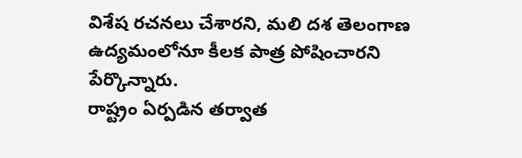విశేష రచనలు చేశారని, మలి దశ తెలంగాణ ఉద్యమంలోనూ కీలక పాత్ర పోషించారని పేర్కొన్నారు.
రాష్ట్రం ఏర్పడిన తర్వాత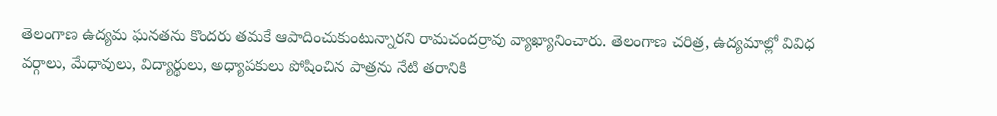తెలంగాణ ఉద్యమ ఘనతను కొందరు తమకే ఆపాదించుకుంటున్నారని రామచందర్రావు వ్యాఖ్యానించారు. తెలంగాణ చరిత్ర, ఉద్యమాల్లో వివిధ వర్గాలు, మేధావులు, విద్యార్థులు, అధ్యాపకులు పోషించిన పాత్రను నేటి తరానికి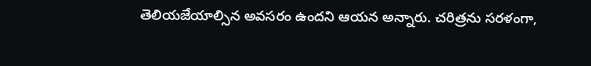తెలియజేయాల్సిన అవసరం ఉందని ఆయన అన్నారు. చరిత్రను సరళంగా,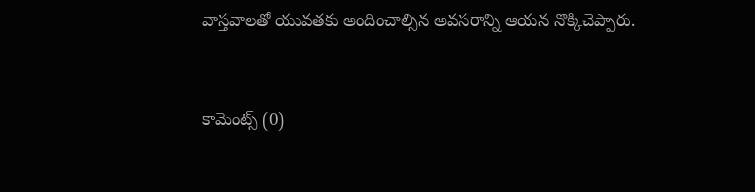వాస్తవాలతో యువతకు అందించాల్సిన అవసరాన్ని ఆయన నొక్కిచెప్పారు.


కామెంట్స్ (0)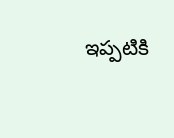ఇప్పటికి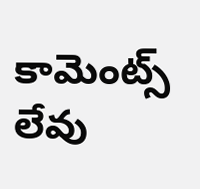కామెంట్స్ లేవు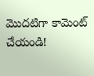మొదటిగా కామెంట్ చేయండి!